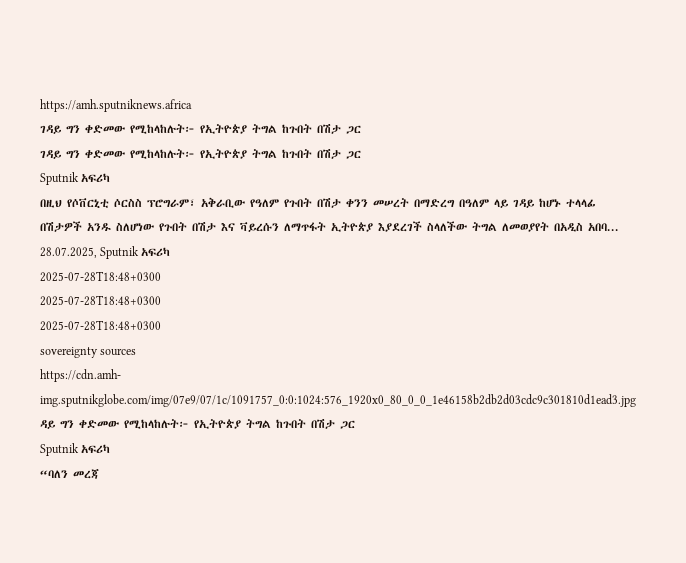https://amh.sputniknews.africa
ገዳይ ግን ቀድመው የሚከላከሉት፦ የኢትዮጵያ ትግል ከጉበት በሽታ ጋር
ገዳይ ግን ቀድመው የሚከላከሉት፦ የኢትዮጵያ ትግል ከጉበት በሽታ ጋር
Sputnik አፍሪካ
በዚህ የሶቨርኒቲ ሶርስስ ፕሮግራም፣ አቅራቢው የዓለም የጉበት በሽታ ቀንን መሠረት በማድረግ በዓለም ላይ ገዳይ ከሆኑ ተላላፊ በሽታዎች አንዱ ስለሆነው የጉበት በሽታ እና ቫይረሱን ለማጥፋት ኢትዮጵያ እያደረገች ስላለችው ትግል ለመወያየት በአዲስ አበባ... 28.07.2025, Sputnik አፍሪካ
2025-07-28T18:48+0300
2025-07-28T18:48+0300
2025-07-28T18:48+0300
sovereignty sources
https://cdn.amh-img.sputnikglobe.com/img/07e9/07/1c/1091757_0:0:1024:576_1920x0_80_0_0_1e46158b2db2d03cdc9c301810d1ead3.jpg
ዳይ ግን ቀድመው የሚከላከሉት፦ የኢትዮጵያ ትግል ከጉበት በሽታ ጋር
Sputnik አፍሪካ
“ባለን መረጃ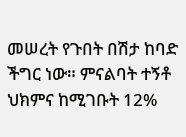መሠረት የጉበት በሽታ ከባድ ችግር ነው። ምናልባት ተኝቶ ህክምና ከሚገቡት 12%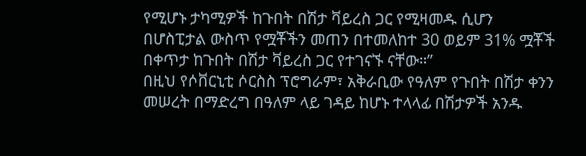የሚሆኑ ታካሚዎች ከጉበት በሽታ ቫይረስ ጋር የሚዛመዱ ሲሆን በሆስፒታል ውስጥ የሟቾችን መጠን በተመለከተ 30 ወይም 31% ሟቾች በቀጥታ ከጉበት በሽታ ቫይረስ ጋር የተገናኙ ናቸው።”
በዚህ የሶቨርኒቲ ሶርስስ ፕሮግራም፣ አቅራቢው የዓለም የጉበት በሽታ ቀንን መሠረት በማድረግ በዓለም ላይ ገዳይ ከሆኑ ተላላፊ በሽታዎች አንዱ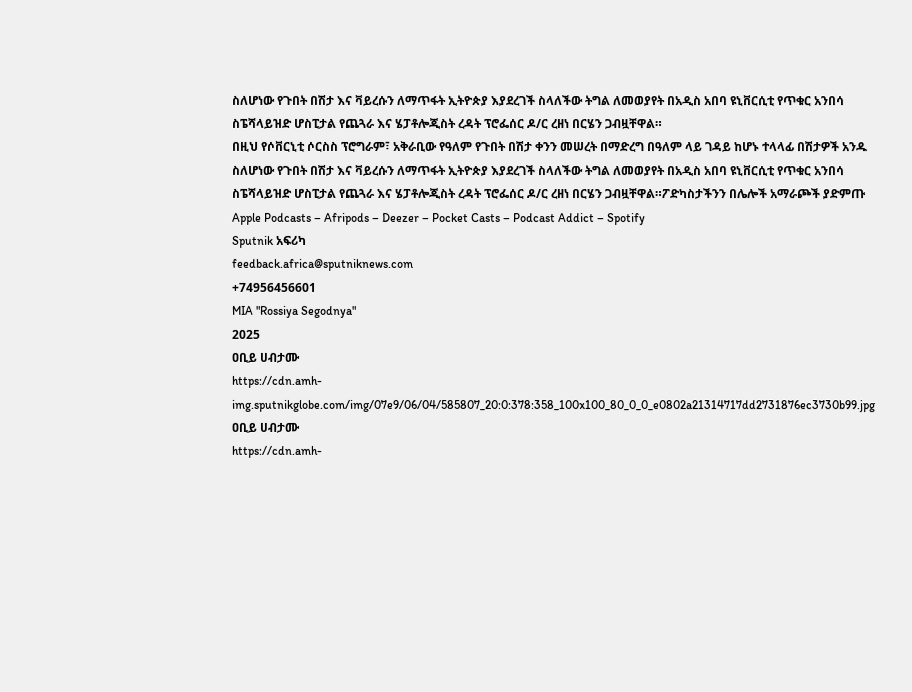ስለሆነው የጉበት በሽታ እና ቫይረሱን ለማጥፋት ኢትዮጵያ እያደረገች ስላለችው ትግል ለመወያየት በአዲስ አበባ ዩኒቨርሲቲ የጥቁር አንበሳ ስፔሻላይዝድ ሆስፒታል የጨጓራ እና ሄፓቶሎጂስት ረዳት ፕሮፌሰር ዶ/ር ረዘነ በርሄን ጋብዟቸዋል።
በዚህ የሶቨርኒቲ ሶርስስ ፕሮግራም፣ አቅራቢው የዓለም የጉበት በሽታ ቀንን መሠረት በማድረግ በዓለም ላይ ገዳይ ከሆኑ ተላላፊ በሽታዎች አንዱ ስለሆነው የጉበት በሽታ እና ቫይረሱን ለማጥፋት ኢትዮጵያ እያደረገች ስላለችው ትግል ለመወያየት በአዲስ አበባ ዩኒቨርሲቲ የጥቁር አንበሳ ስፔሻላይዝድ ሆስፒታል የጨጓራ እና ሄፓቶሎጂስት ረዳት ፕሮፌሰር ዶ/ር ረዘነ በርሄን ጋብዟቸዋል።ፖድካስታችንን በሌሎች አማራጮች ያድምጡ Apple Podcasts – Afripods – Deezer – Pocket Casts – Podcast Addict – Spotify
Sputnik አፍሪካ
feedback.africa@sputniknews.com
+74956456601
MIA "Rossiya Segodnya"
2025
ዐቢይ ሀብታሙ
https://cdn.amh-img.sputnikglobe.com/img/07e9/06/04/585807_20:0:378:358_100x100_80_0_0_e0802a21314717dd2731876ec3730b99.jpg
ዐቢይ ሀብታሙ
https://cdn.amh-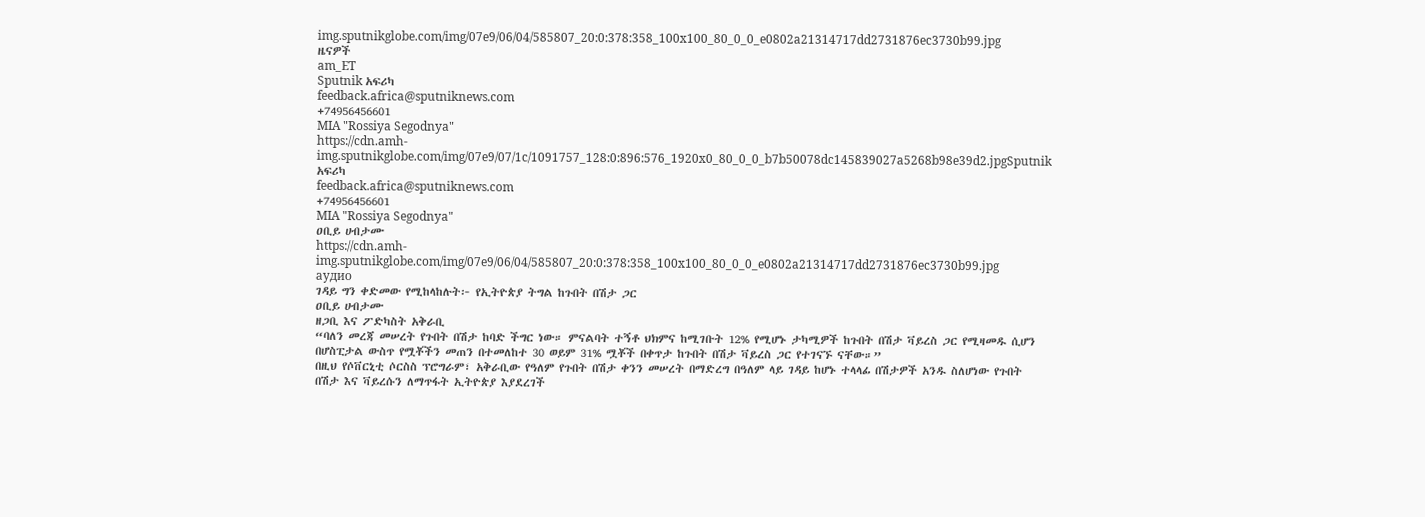img.sputnikglobe.com/img/07e9/06/04/585807_20:0:378:358_100x100_80_0_0_e0802a21314717dd2731876ec3730b99.jpg
ዜናዎች
am_ET
Sputnik አፍሪካ
feedback.africa@sputniknews.com
+74956456601
MIA "Rossiya Segodnya"
https://cdn.amh-img.sputnikglobe.com/img/07e9/07/1c/1091757_128:0:896:576_1920x0_80_0_0_b7b50078dc145839027a5268b98e39d2.jpgSputnik አፍሪካ
feedback.africa@sputniknews.com
+74956456601
MIA "Rossiya Segodnya"
ዐቢይ ሀብታሙ
https://cdn.amh-img.sputnikglobe.com/img/07e9/06/04/585807_20:0:378:358_100x100_80_0_0_e0802a21314717dd2731876ec3730b99.jpg
аудио
ገዳይ ግን ቀድመው የሚከላከሉት፦ የኢትዮጵያ ትግል ከጉበት በሽታ ጋር
ዐቢይ ሀብታሙ
ዘጋቢ እና ፖድካስት አቅራቢ
“ባለን መረጃ መሠረት የጉበት በሽታ ከባድ ችግር ነው። ምናልባት ተኝቶ ህክምና ከሚገቡት 12% የሚሆኑ ታካሚዎች ከጉበት በሽታ ቫይረስ ጋር የሚዛመዱ ሲሆን በሆስፒታል ውስጥ የሟቾችን መጠን በተመለከተ 30 ወይም 31% ሟቾች በቀጥታ ከጉበት በሽታ ቫይረስ ጋር የተገናኙ ናቸው።”
በዚህ የሶቨርኒቲ ሶርስስ ፕሮግራም፣ አቅራቢው የዓለም የጉበት በሽታ ቀንን መሠረት በማድረግ በዓለም ላይ ገዳይ ከሆኑ ተላላፊ በሽታዎች አንዱ ስለሆነው የጉበት በሽታ እና ቫይረሱን ለማጥፋት ኢትዮጵያ እያደረገች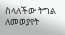ስላለችው ትግል ለመወያየት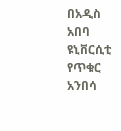በአዲስ አበባ ዩኒቨርሲቲ የጥቁር አንበሳ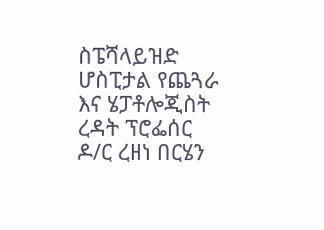ስፔሻላይዝድ ሆስፒታል የጨጓራ እና ሄፓቶሎጂስት ረዳት ፕሮፌሰር ዶ/ር ረዘነ በርሄን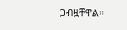ጋብዟቸዋል።